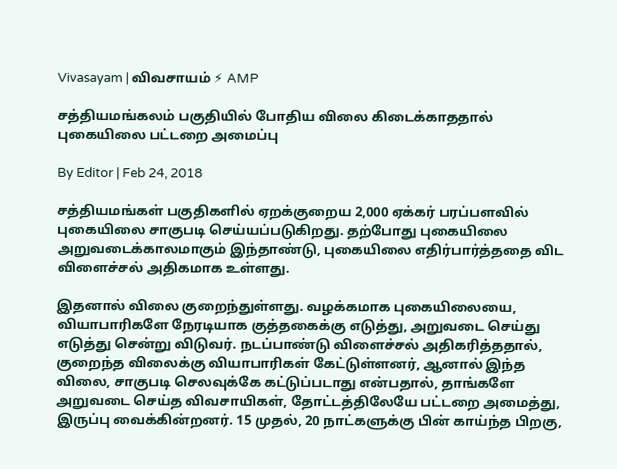Vivasayam | விவசாயம் ⚡ AMP

சத்தியமங்கலம் பகுதியில் போதிய விலை கிடைக்காததால் புகையிலை பட்டறை அமைப்பு

By Editor | Feb 24, 2018

சத்தியமங்கள் பகுதிகளில் ஏறக்குறைய 2,000 ஏக்கர் பரப்பளவில் புகையிலை சாகுபடி செய்யப்படுகிறது. தற்போது புகையிலை அறுவடைக்காலமாகும் இந்தாண்டு, புகையிலை எதிர்பார்த்ததை விட விளைச்சல் அதிகமாக உள்ளது.

இதனால் விலை குறைந்துள்ளது. வழக்கமாக புகையிலையை, வியாபாரிகளே நேரடியாக குத்தகைக்கு எடுத்து, அறுவடை செய்து எடுத்து சென்று விடுவர். நடப்பாண்டு விளைச்சல் அதிகரித்ததால், குறைந்த விலைக்கு வியாபாரிகள் கேட்டுள்ளனர், ஆனால் இந்த விலை, சாகுபடி செலவுக்கே கட்டுப்படாது என்பதால், தாங்களே அறுவடை செய்த விவசாயிகள், தோட்டத்திலேயே பட்டறை அமைத்து, இருப்பு வைக்கின்றனர். 15 முதல், 20 நாட்களுக்கு பின் காய்ந்த பிறகு,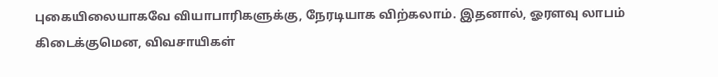புகையிலையாகவே வியாபாரிகளுக்கு, நேரடியாக விற்கலாம். இதனால், ஓரளவு லாபம் கிடைக்குமென, விவசாயிகள்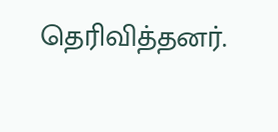தெரிவித்தனர்.